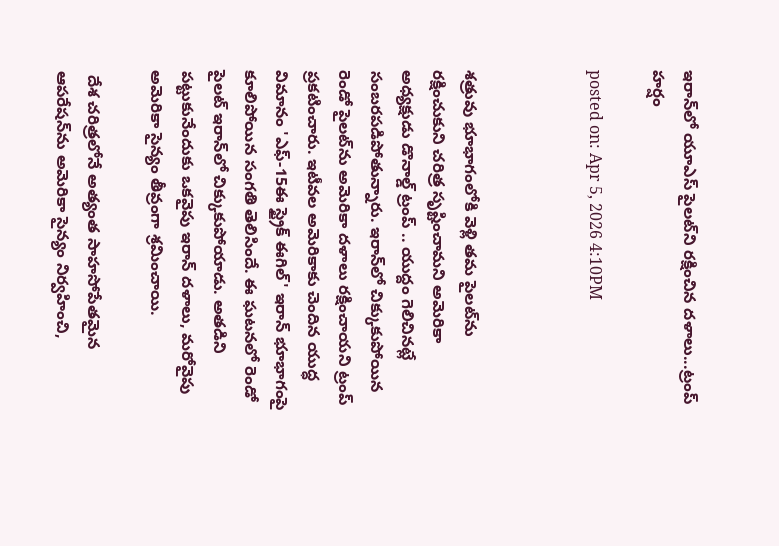ఇరాన్‌లో యూఎస్ పైలట్‌ని రక్షించిన దళాలు...ట్రంప్ హర్షం

posted on: Apr 5, 2026 4:10PM



శత్రువు భూభాగంలోకి వెళ్లి తమ పైలట్‌ను రక్షించుకుని చరిత్ర సృష్టించామని అమెరికా అధ్యక్షుడు డొనాల్డ్ ట్రంప్ .. యుద్దం గెలిచినట్లే సంబరపడిపోతున్నారు. ఇరాన్‌లో చిక్కుకుపోయిన రెండో పైలట్‌ను అమెరికా దళాలు రక్షించాయని ట్రంప్ ప్రకటించారు. ఇటీవల అమెరికాకు చెందిన యుద్ధ విమానం 'ఎఫ్-15ఈ స్ట్రైక్ ఈగిల్' ఇరాన్ భూభాగంపై కూలిపోయిన సంగతి తెలిసిందే. ఈ ఘటనలో రెండో పైలట్ ఇరాన్‌లో చిక్కుకుపోయాడు. అతడిని పట్టుకునేందుకు ఒకవైపు ఇరాన్ దళాలు, మరోవైపు అమెరికా సైన్యం తీవ్రంగా శ్రమించాయి.

 దేశ చరిత్రలోనే అత్యంత సాహసోపేతమైన ఆపరేషన్‌ను అమెరికా సైన్యం నిర్వహించి,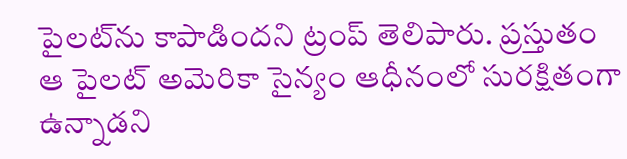పైలట్‌ను కాపాడిందని ట్రంప్ తెలిపారు. ప్రస్తుతం ఆ పైలట్ అమెరికా సైన్యం ఆధీనంలో సురక్షితంగా ఉన్నాడని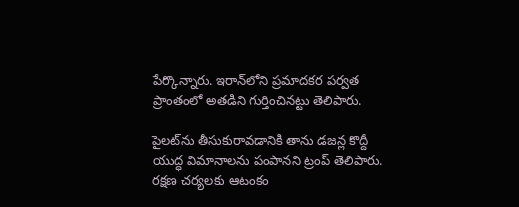పేర్కొన్నారు. ఇరాన్‌లోని ప్రమాదకర పర్వత ప్రాంతంలో అతడిని గుర్తించినట్టు తెలిపారు.

పైలట్‌ను తీసుకురావడానికి తాను డజన్ల కొద్దీ యుద్ధ విమానాలను పంపానని ట్రంప్ తెలిపారు. రక్షణ చర్యలకు ఆటంకం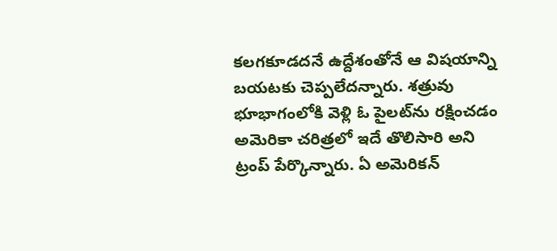కలగకూడదనే ఉద్దేశంతోనే ఆ విషయాన్ని బయటకు చెప్పలేదన్నారు. శత్రువు భూభాగంలోకి వెళ్లి ఓ పైలట్‌ను రక్షించడం అమెరికా చరిత్రలో ఇదే తొలిసారి అని ట్రంప్ పేర్కొన్నారు. ఏ అమెరికన్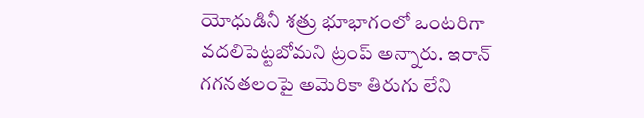యోధుడినీ శత్రు భూభాగంలో ఒంటరిగా వదలిపెట్టబోమని ట్రంప్ అన్నారు. ఇరాన్ గగనతలంపై అమెరికా తిరుగు లేని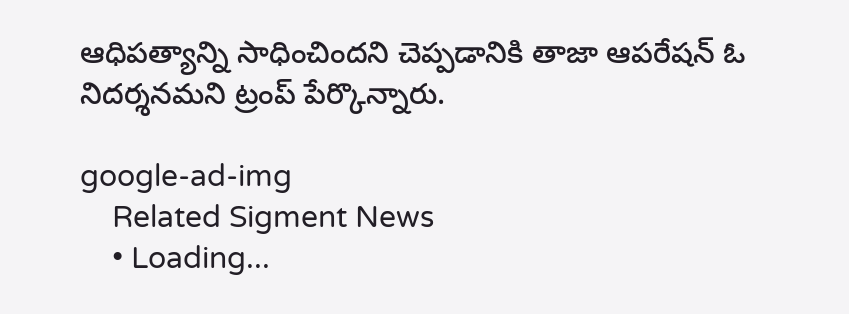ఆధిపత్యాన్ని సాధించిందని చెప్పడానికి తాజా ఆపరేషన్ ఓ నిదర్శనమని ట్రంప్ పేర్కొన్నారు.

google-ad-img
    Related Sigment News
    • Loading...